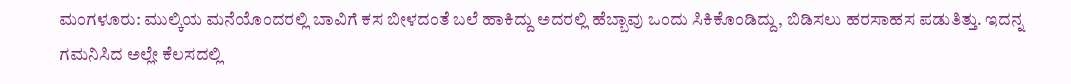ಮಂಗಳೂರು: ಮುಲ್ಕಿಯ ಮನೆಯೊಂದರಲ್ಲಿ ಬಾವಿಗೆ ಕಸ ಬೀಳದಂತೆ ಬಲೆ ಹಾಕಿದ್ದು ಅದರಲ್ಲಿ ಹೆಬ್ಬಾವು ಒಂದು ಸಿಕಿಕೊಂಡಿದ್ದು, ಬಿಡಿಸಲು ಹರಸಾಹಸ ಪಡುತಿತ್ತು. ಇದನ್ನ ಗಮನಿಸಿದ ಅಲ್ಲೇ ಕೆಲಸದಲ್ಲಿ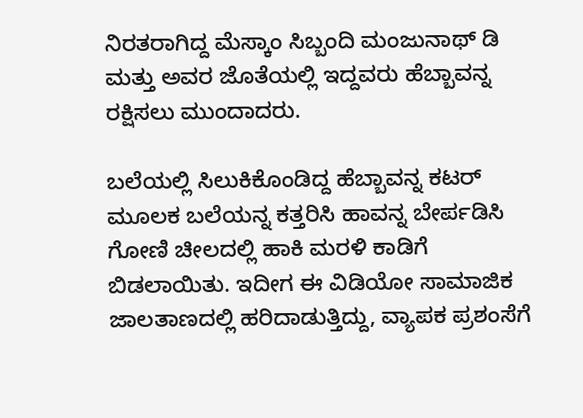ನಿರತರಾಗಿದ್ದ ಮೆಸ್ಕಾಂ ಸಿಬ್ಬಂದಿ ಮಂಜುನಾಥ್ ಡಿ ಮತ್ತು ಅವರ ಜೊತೆಯಲ್ಲಿ ಇದ್ದವರು ಹೆಬ್ಬಾವನ್ನ ರಕ್ಷಿಸಲು ಮುಂದಾದರು.

ಬಲೆಯಲ್ಲಿ ಸಿಲುಕಿಕೊಂಡಿದ್ದ ಹೆಬ್ಬಾವನ್ನ ಕಟರ್ ಮೂಲಕ ಬಲೆಯನ್ನ ಕತ್ತರಿಸಿ ಹಾವನ್ನ ಬೇರ್ಪಡಿಸಿ ಗೋಣಿ ಚೀಲದಲ್ಲಿ ಹಾಕಿ ಮರಳಿ ಕಾಡಿಗೆ ಬಿಡಲಾಯಿತು. ಇದೀಗ ಈ ವಿಡಿಯೋ ಸಾಮಾಜಿಕ ಜಾಲತಾಣದಲ್ಲಿ ಹರಿದಾಡುತ್ತಿದ್ದು, ವ್ಯಾಪಕ ಪ್ರಶಂಸೆಗೆ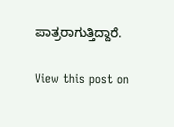ಪಾತ್ರರಾಗುತ್ತಿದ್ದಾರೆ.

View this post on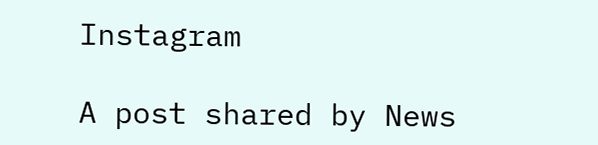Instagram

A post shared by News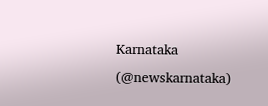Karnataka (@newskarnataka)